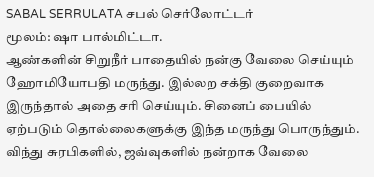SABAL SERRULATA சபல் செர்லோட்டர்
மூலம்: ஷா பால்மிட்டா.
ஆண்களின் சிறுநீர் பாதையில் நன்கு வேலை செய்யும் ஹோமியோபதி மருந்து. இல்லற சக்தி குறைவாக இருந்தால் அதை சரி செய்யும். சினைப் பையில் ஏற்படும் தொல்லைகளுக்கு இந்த மருந்து பொருந்தும். விந்து சுரபிகளில், ஜவ்வுகளில் நன்றாக வேலை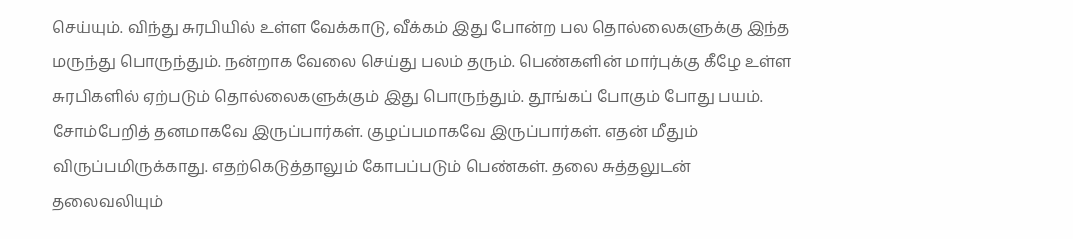செய்யும். விந்து சுரபியில் உள்ள வேக்காடு, வீக்கம் இது போன்ற பல தொல்லைகளுக்கு இந்த மருந்து பொருந்தும். நன்றாக வேலை செய்து பலம் தரும். பெண்களின் மார்புக்கு கீழே உள்ள சுரபிகளில் ஏற்படும் தொல்லைகளுக்கும் இது பொருந்தும். தூங்கப் போகும் போது பயம். சோம்பேறித் தனமாகவே இருப்பார்கள். குழப்பமாகவே இருப்பார்கள். எதன் மீதும் விருப்பமிருக்காது. எதற்கெடுத்தாலும் கோபப்படும் பெண்கள். தலை சுத்தலுடன் தலைவலியும்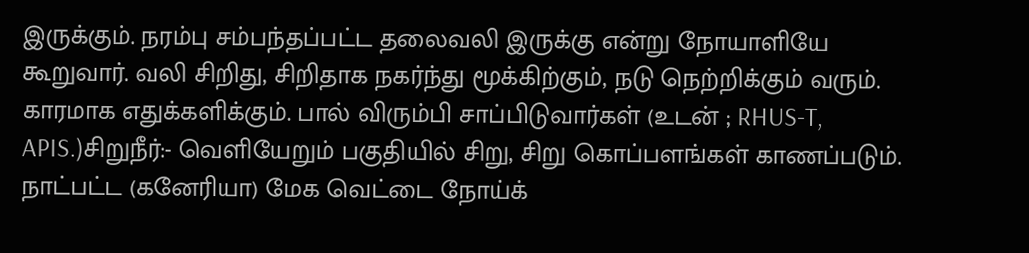இருக்கும். நரம்பு சம்பந்தப்பட்ட தலைவலி இருக்கு என்று நோயாளியே கூறுவார். வலி சிறிது, சிறிதாக நகர்ந்து மூக்கிற்கும், நடு நெற்றிக்கும் வரும். காரமாக எதுக்களிக்கும். பால் விரும்பி சாப்பிடுவார்கள் (உடன் ; RHUS-T, APIS.)சிறுநீர்:- வெளியேறும் பகுதியில் சிறு, சிறு கொப்பளங்கள் காணப்படும். நாட்பட்ட (கனேரியா) மேக வெட்டை நோய்க்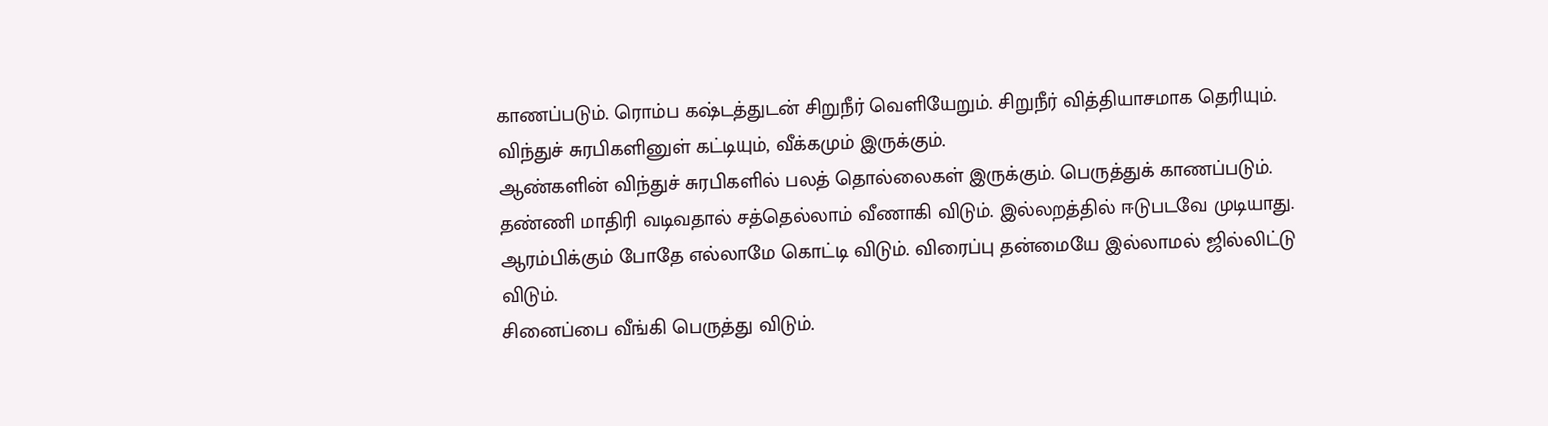காணப்படும். ரொம்ப கஷ்டத்துடன் சிறுநீர் வெளியேறும். சிறுநீர் வித்தியாசமாக தெரியும். விந்துச் சுரபிகளினுள் கட்டியும், வீக்கமும் இருக்கும்.
ஆண்களின் விந்துச் சுரபிகளில் பலத் தொல்லைகள் இருக்கும். பெருத்துக் காணப்படும். தண்ணி மாதிரி வடிவதால் சத்தெல்லாம் வீணாகி விடும். இல்லறத்தில் ஈடுபடவே முடியாது. ஆரம்பிக்கும் போதே எல்லாமே கொட்டி விடும். விரைப்பு தன்மையே இல்லாமல் ஜில்லிட்டு விடும்.
சினைப்பை வீங்கி பெருத்து விடும்.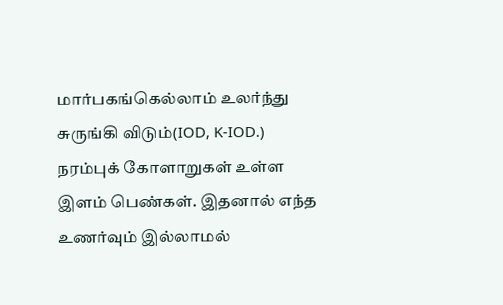மார்பகங்கெல்லாம் உலர்ந்து சுருங்கி விடும்(IOD, K-IOD.) நரம்புக் கோளாறுகள் உள்ள இளம் பெண்கள். இதனால் எந்த உணர்வும் இல்லாமல்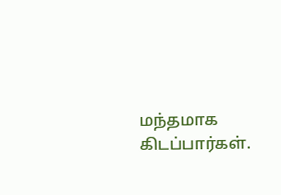மந்தமாக கிடப்பார்கள்.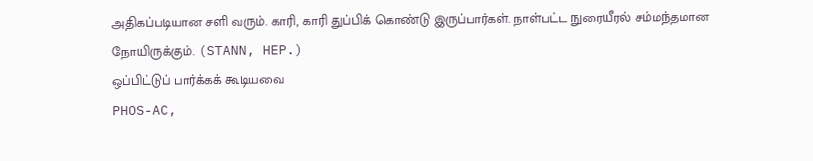அதிகப்படியான சளி வரும். காரி, காரி துப்பிக் கொண்டு இருப்பார்கள். நாள்பட்ட நுரையீரல் சம்மந்தமான நோயிருக்கும். (STANN, HEP.)
ஒப்பிட்டுப் பார்க்கக் கூடியவை
PHOS-AC,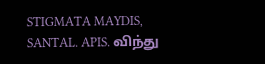STIGMATA MAYDIS, SANTAL. APIS. விந்து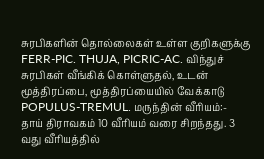சுரபிகளின் தொல்லைகள் உள்ள குறிகளுக்கு FERR-PIC. THUJA, PICRIC-AC. விந்துச் சுரபிகள் வீங்கிக் கொள்ளுதல், உடன் மூத்திரப்பை, மூத்திரப்யையில் வேக்காடு POPULUS-TREMUL. மருந்தின் வீரியம்:- தாய் திராவகம் 10 வீரியம் வரை சிறந்தது. 3 வது வீரியத்தில்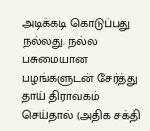அடிக்கடி கொடுப்பது நல்லது. நல்ல பசுமையான பழங்களுடன் சேர்த்து தாய் திராவகம் செய்தால் (அதிக சக்தி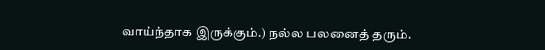வாய்ந்தாக இருக்கும்.) நல்ல பலனைத் தரும்.